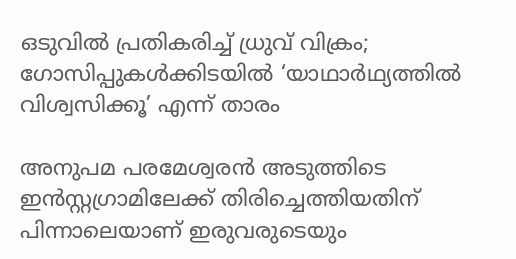ഒടുവിൽ പ്രതികരിച്ച് ധ്രുവ് വിക്രം; ഗോസിപ്പുകൾക്കിടയിൽ ‘യാഥാർഥ്യത്തിൽ വിശ്വസിക്കൂ’ എന്ന് താരം

അനുപമ പരമേശ്വരൻ അടുത്തിടെ ഇൻസ്റ്റഗ്രാമിലേക്ക് തിരിച്ചെത്തിയതിന് പിന്നാലെയാണ് ഇരുവരുടെയും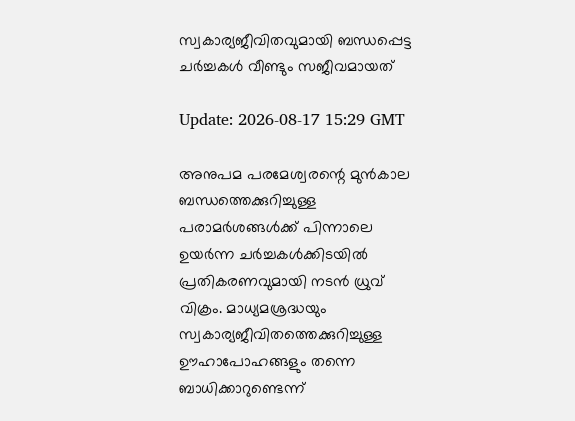സ്വകാര്യജീവിതവുമായി ബന്ധപ്പെട്ട ചർച്ചകൾ വീണ്ടും സജീവമായത്

Update: 2026-08-17 15:29 GMT

അനുപമ പരമേശ്വരന്റെ മുൻകാല ബന്ധത്തെക്കുറിച്ചുള്ള പരാമർശങ്ങൾക്ക് പിന്നാലെ ഉയർന്ന ചർച്ചകൾക്കിടയിൽ പ്രതികരണവുമായി നടൻ ധ്രുവ് വിക്രം. മാധ്യമശ്രദ്ധയും സ്വകാര്യജീവിതത്തെക്കുറിച്ചുള്ള ഊഹാപോഹങ്ങളും തന്നെ ബാധിക്കാറുണ്ടെന്ന്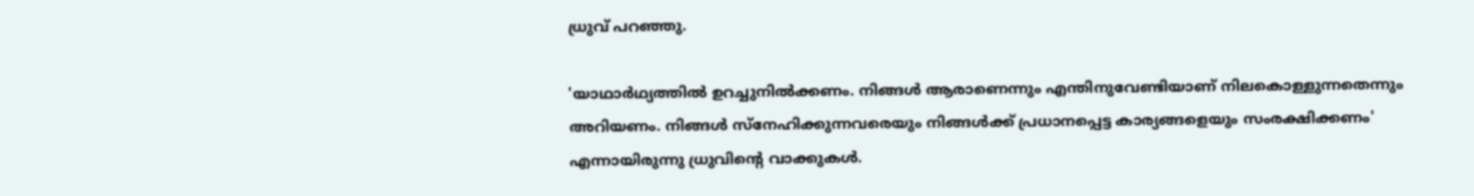ധ്രുവ് പറഞ്ഞു.

'യാഥാർഥ്യത്തിൽ ഉറച്ചുനിൽക്കണം. നിങ്ങൾ ആരാണെന്നും എന്തിനുവേണ്ടിയാണ് നിലകൊള്ളുന്നതെന്നും അറിയണം. നിങ്ങൾ സ്നേഹിക്കുന്നവരെയും നിങ്ങൾക്ക് പ്രധാനപ്പെട്ട കാര്യങ്ങളെയും സംരക്ഷിക്കണം' എന്നായിരുന്നു ധ്രുവിന്റെ വാക്കുകൾ.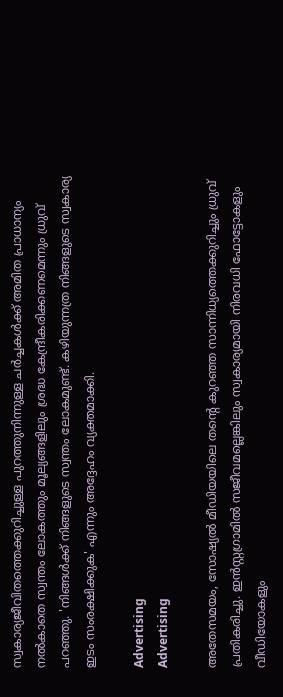സ്വകാര്യജീവിതത്തെക്കുറിച്ചുള്ള പുറത്തുനിന്നുള്ള ചർച്ചകൾക്ക് അമിത പ്രാധാന്യം നൽകാതെ സ്വന്തം ലോകത്തും മൂല്യങ്ങളിലും ശ്രദ്ധ കേന്ദ്രീകരിക്കണമെന്നും ധ്രുവ് പറഞ്ഞു. 'നിങ്ങൾക്ക് നിങ്ങളുടെ സ്വന്തം ലോകമുണ്ട്. കഴിയുന്നത്ര നിങ്ങളുടെ സ്വകാര്യ ഇടം സംരക്ഷിക്കുക' എന്നും അദ്ദേഹം വ്യക്തമാക്കി.

Advertising
Advertising

അതേസമയം, സോഷ്യൽ മീഡിയയിലെ തന്റെ കുറഞ്ഞ സാന്നിധ്യത്തെക്കുറിച്ചും ധ്രുവ് പ്രതികരിച്ചു. ഇൻസ്റ്റഗ്രാമിൽ സജീവമല്ലെങ്കിലും സ്വകാര്യമായി നിരവധി ഫോട്ടോകളും വീഡിയോകളും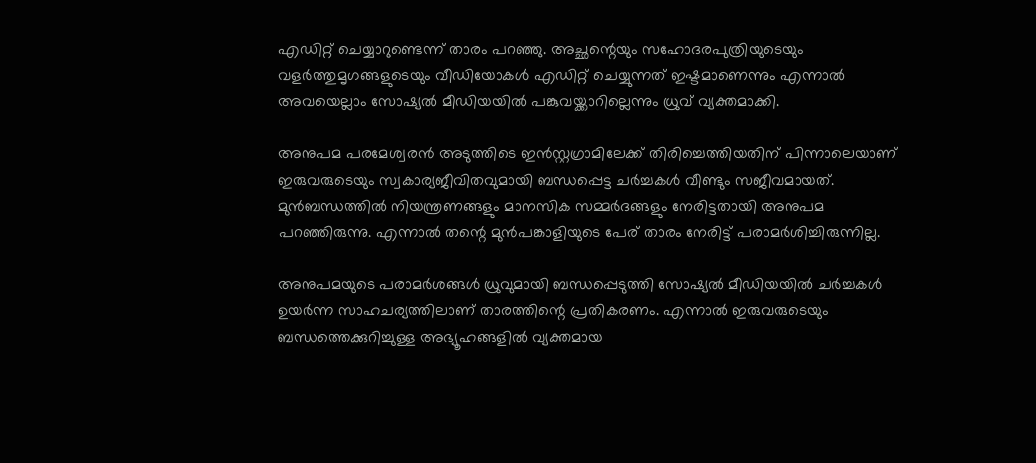എഡിറ്റ് ചെയ്യാറുണ്ടെന്ന് താരം പറഞ്ഞു. അച്ഛന്റെയും സഹോദരപുത്രിയുടെയും വളർത്തുമൃഗങ്ങളുടെയും വീഡിയോകൾ എഡിറ്റ് ചെയ്യുന്നത് ഇഷ്ടമാണെന്നും എന്നാൽ അവയെല്ലാം സോഷ്യൽ മീഡിയയിൽ പങ്കുവയ്ക്കാറില്ലെന്നും ധ്രുവ് വ്യക്തമാക്കി.

അനുപമ പരമേശ്വരൻ അടുത്തിടെ ഇൻസ്റ്റഗ്രാമിലേക്ക് തിരിച്ചെത്തിയതിന് പിന്നാലെയാണ് ഇരുവരുടെയും സ്വകാര്യജീവിതവുമായി ബന്ധപ്പെട്ട ചർച്ചകൾ വീണ്ടും സജീവമായത്. മുൻബന്ധത്തിൽ നിയന്ത്രണങ്ങളും മാനസിക സമ്മർദങ്ങളും നേരിട്ടതായി അനുപമ പറഞ്ഞിരുന്നു. എന്നാൽ തന്റെ മുൻപങ്കാളിയുടെ പേര് താരം നേരിട്ട് പരാമർശിച്ചിരുന്നില്ല.

അനുപമയുടെ പരാമർശങ്ങൾ ധ്രുവുമായി ബന്ധപ്പെടുത്തി സോഷ്യൽ മീഡിയയിൽ ചർച്ചകൾ ഉയർന്ന സാഹചര്യത്തിലാണ് താരത്തിന്റെ പ്രതികരണം. എന്നാൽ ഇരുവരുടെയും ബന്ധത്തെക്കുറിച്ചുള്ള അഭ്യൂഹങ്ങളിൽ വ്യക്തമായ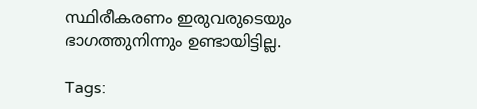സ്ഥിരീകരണം ഇരുവരുടെയും ഭാഗത്തുനിന്നും ഉണ്ടായിട്ടില്ല.

Tags: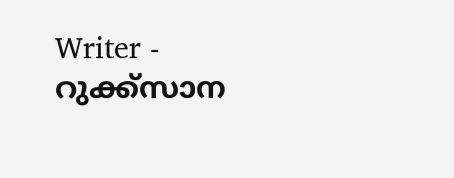Writer - റുക്ക്സാന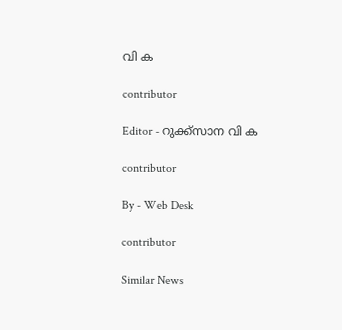വി ക

contributor

Editor - റുക്ക്സാന വി ക

contributor

By - Web Desk

contributor

Similar News